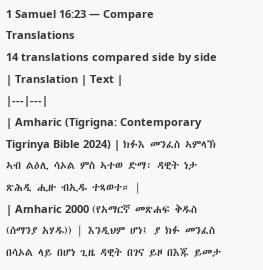1 Samuel 16:23 — Compare Translations
14 translations compared side by side
| Translation | Text |
|---|---|
| Amharic (Tigrigna: Contemporary Tigrinya Bible 2024) | ክፉእ መንፈስ ኣምላኽ ኣብ ልዕሊ ሳኦል ምስ ኣተወ ድማ፡ ዳዊት ነታ ጽሕዲ ሒዙ ብኢዱ ተጻወተ። |
| Amharic 2000 (የአማርኛ መጽሐፍ ቅዱስ (ሰማንያ አሃዱ)) | እንዲህም ሆነ፤ ያ ክፉ መንፈስ በሳኦል ላይ በሆነ ጊዜ ዳዊት በገና ይዞ በእጁ ይመታ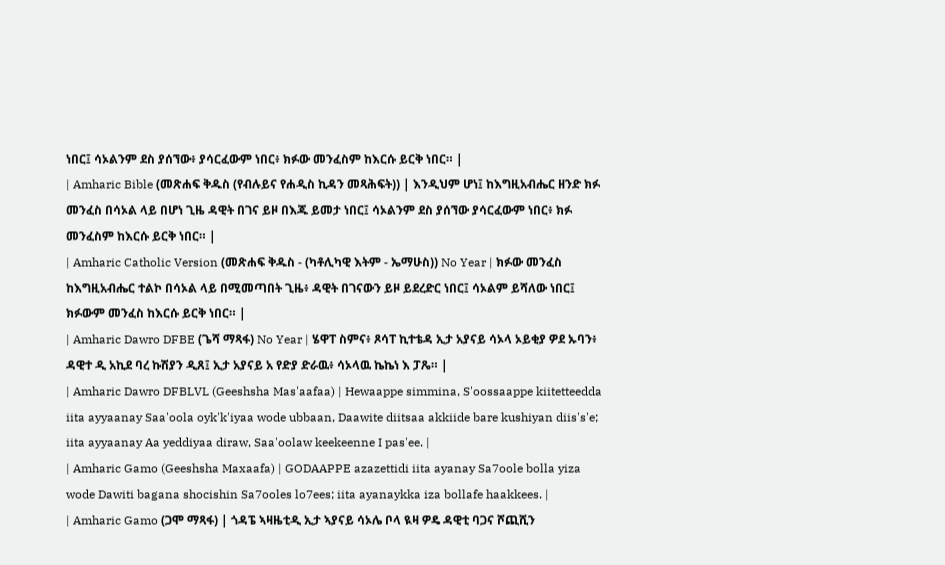ነበር፤ ሳኦልንም ደስ ያሰኘው፥ ያሳርፈውም ነበር፥ ክፉው መንፈስም ከእርሱ ይርቅ ነበር። |
| Amharic Bible (መጽሐፍ ቅዱስ (የብሉይና የሐዲስ ኪዳን መጻሕፍት)) | እንዲህም ሆነ፤ ከእግዚአብሔር ዘንድ ክፉ መንፈስ በሳኦል ላይ በሆነ ጊዜ ዳዊት በገና ይዞ በእጁ ይመታ ነበር፤ ሳኦልንም ደስ ያሰኘው ያሳርፈውም ነበር፥ ክፉ መንፈስም ከእርሱ ይርቅ ነበር። |
| Amharic Catholic Version (መጽሐፍ ቅዱስ - (ካቶሊካዊ እትም - ኤማሁስ)) No Year | ክፉው መንፈስ ከእግዚአብሔር ተልኮ በሳኦል ላይ በሚመጣበት ጊዜ፥ ዳዊት በገናውን ይዞ ይደረድር ነበር፤ ሳኦልም ይሻለው ነበር፤ ክፉውም መንፈስ ከእርሱ ይርቅ ነበር። |
| Amharic Dawro DFBE (ጌሻ ማጻፋ) No Year | ሄዋፐ ስምና፥ ጾሳፐ ኪተቴዳ ኢታ አያናይ ሳኦላ ኦይቂያ ዎደ ኡባን፥ ዳዊተ ዲ አኪደ ባረ ኩሽያን ዲጸ፤ ኢታ አያናይ አ የድያ ድራዉ፥ ሳኦላዉ ኬኬነ እ ፓጼ። |
| Amharic Dawro DFBLVL (Geeshsha Mas'aafaa) | Hewaappe simmina, S'oossaappe kiitetteedda iita ayyaanay Saa'oola oyk'k'iyaa wode ubbaan, Daawite diitsaa akkiide bare kushiyan diis's'e; iita ayyaanay Aa yeddiyaa diraw, Saa'oolaw keekeenne I pas'ee. |
| Amharic Gamo (Geeshsha Maxaafa) | GODAAPPE azazettidi iita ayanay Sa7oole bolla yiza wode Dawiti bagana shocishin Sa7ooles lo7ees; iita ayanaykka iza bollafe haakkees. |
| Amharic Gamo (ጋሞ ማጻፋ) | ጎዳፔ ኣዛዜቲዲ ኢታ ኣያናይ ሳኦሌ ቦላ ዪዛ ዎዴ ዳዊቲ ባጋና ሾጪሺን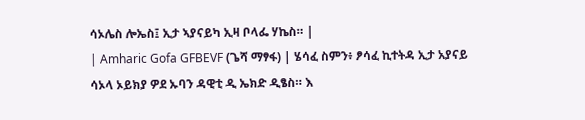ሳኦሌስ ሎኤስ፤ ኢታ ኣያናይካ ኢዛ ቦላፌ ሃኬስ። |
| Amharic Gofa GFBEVF (ጌሻ ማፃፋ) | ሄሳፈ ስምን፥ ፆሳፈ ኪተትዳ ኢታ አያናይ ሳኦላ ኦይክያ ዎደ ኡባን ዳዊቲ ዲ ኤክድ ዲፄስ። እ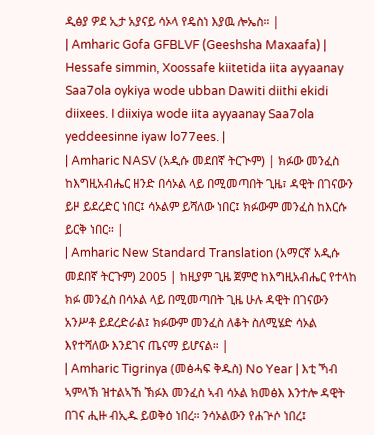ዲፅያ ዎደ ኢታ አያናይ ሳኦላ የዴስነ እያዉ ሎኤስ። |
| Amharic Gofa GFBLVF (Geeshsha Maxaafa) | Hessafe simmin, Xoossafe kiitetida iita ayyaanay Saa7ola oykiya wode ubban Dawiti diithi ekidi diixees. I diixiya wode iita ayyaanay Saa7ola yeddeesinne iyaw lo77ees. |
| Amharic NASV (አዲሱ መደበኛ ትርጒም) | ክፉው መንፈስ ከእግዚአብሔር ዘንድ በሳኦል ላይ በሚመጣበት ጊዜ፣ ዳዊት በገናውን ይዞ ይደረድር ነበር፤ ሳኦልም ይሻለው ነበር፤ ክፉውም መንፈስ ከእርሱ ይርቅ ነበር። |
| Amharic New Standard Translation (አማርኛ አዲሱ መደበኛ ትርጉም) 2005 | ከዚያም ጊዜ ጀምሮ ከእግዚአብሔር የተላከ ክፉ መንፈስ በሳኦል ላይ በሚመጣበት ጊዜ ሁሉ ዳዊት በገናውን አንሥቶ ይደረድራል፤ ክፉውም መንፈስ ለቆት ስለሚሄድ ሳኦል እየተሻለው እንደገና ጤናማ ይሆናል። |
| Amharic Tigrinya (መፅሓፍ ቅዱስ) No Year | እቲ ኻብ ኣምላኽ ዝተልኣኸ ኽፉእ መንፈስ ኣብ ሳኦል ክመፅእ እንተሎ ዳዊት በገና ሒዙ ብኢዱ ይወቅዕ ነበረ። ንሳኦልውን የሐጕሶ ነበረ፤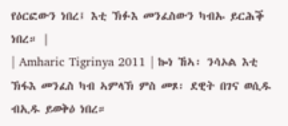የዕርፎውን ነበረ፤ እቲ ኽፉእ መንፈስውን ካብኡ ይርሕቕ ነበረ። |
| Amharic Tigrinya 2011 | ኰነ ኸኣ፡ ንሳኦል እቲ ኽፋእ መንፈስ ካብ ኣምላኽ ምስ መጾ፡ ደዊት በገና ወሲዱ ብኢዱ ይወቅዕ ነበረ።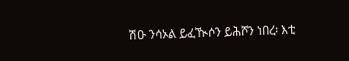ሽዑ ንሳኦል ይፈዂሶን ይሕሾን ነበረ፡ እቲ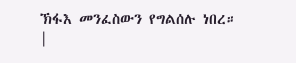ኽፋእ መንፈስውን የግልሰሉ ነበረ። |